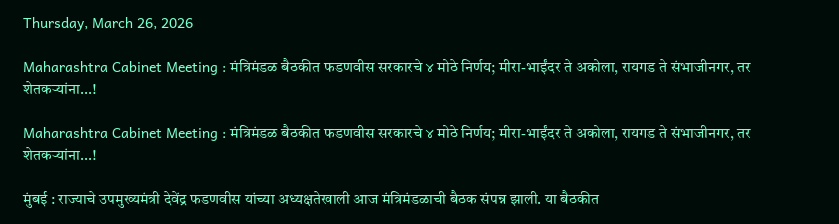Thursday, March 26, 2026

Maharashtra Cabinet Meeting : मंत्रिमंडळ बैठकीत फडणवीस सरकारचे ४ मोठे निर्णय; मीरा-भाईंदर ते अकोला, रायगड ते संभाजीनगर, तर शेतकऱ्यांना...!

Maharashtra Cabinet Meeting : मंत्रिमंडळ बैठकीत फडणवीस सरकारचे ४ मोठे निर्णय; मीरा-भाईंदर ते अकोला, रायगड ते संभाजीनगर, तर शेतकऱ्यांना...!

मुंबई : राज्याचे उपमुख्यमंत्री देवेंद्र फडणवीस यांच्या अध्यक्षतेखाली आज मंत्रिमंडळाची बैठक संपन्न झाली. या बैठकीत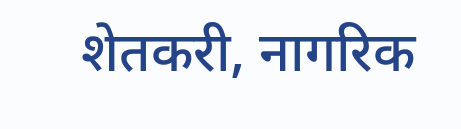शेतकरी, नागरिक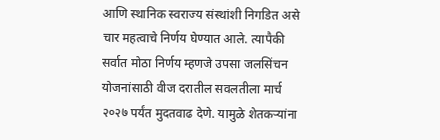आणि स्थानिक स्वराज्य संस्थांशी निगडित असे चार महत्वाचे निर्णय घेण्यात आले. त्यापैकी सर्वात मोठा निर्णय म्हणजे उपसा जलसिंचन योजनांसाठी वीज दरातील सवलतीला मार्च २०२७ पर्यंत मुदतवाढ देणे. यामुळे शेतकऱ्यांना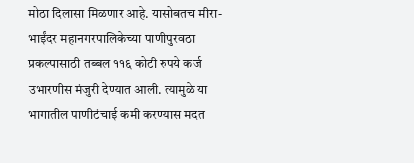मोठा दिलासा मिळणार आहे. यासोबतच मीरा-भाईंदर महानगरपालिकेच्या पाणीपुरवठा प्रकल्पासाठी तब्बल ११६ कोटी रुपये कर्ज उभारणीस मंजुरी देण्यात आली. त्यामुळे या भागातील पाणीटंचाई कमी करण्यास मदत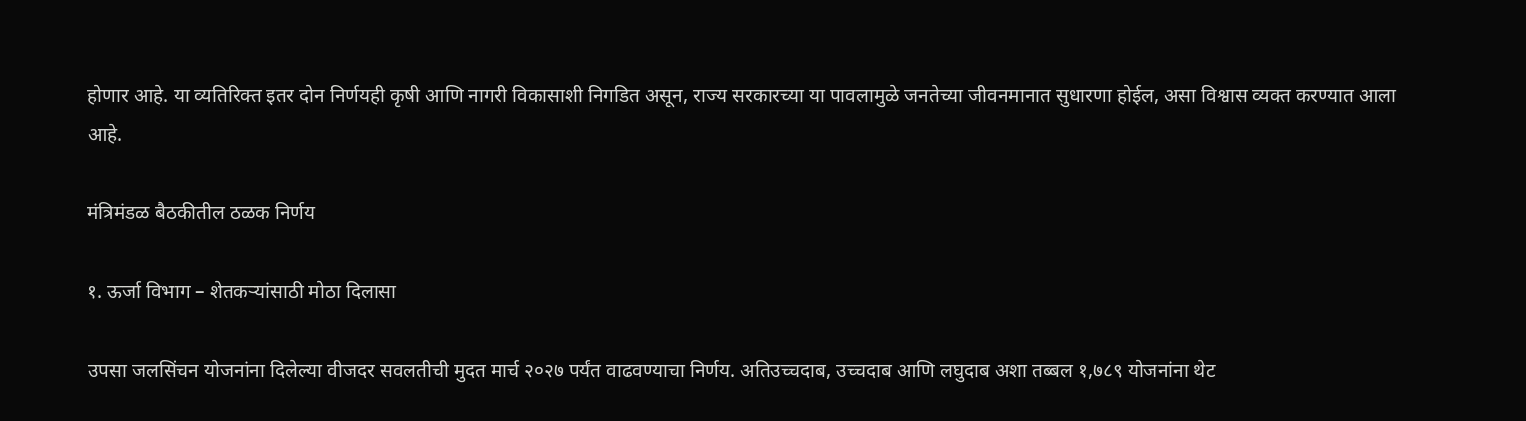होणार आहे. या व्यतिरिक्त इतर दोन निर्णयही कृषी आणि नागरी विकासाशी निगडित असून, राज्य सरकारच्या या पावलामुळे जनतेच्या जीवनमानात सुधारणा होईल, असा विश्वास व्यक्त करण्यात आला आहे.

मंत्रिमंडळ बैठकीतील ठळक निर्णय

१. ऊर्जा विभाग – शेतकऱ्यांसाठी मोठा दिलासा

उपसा जलसिंचन योजनांना दिलेल्या वीजदर सवलतीची मुदत मार्च २०२७ पर्यंत वाढवण्याचा निर्णय. अतिउच्चदाब, उच्चदाब आणि लघुदाब अशा तब्बल १,७८९ योजनांना थेट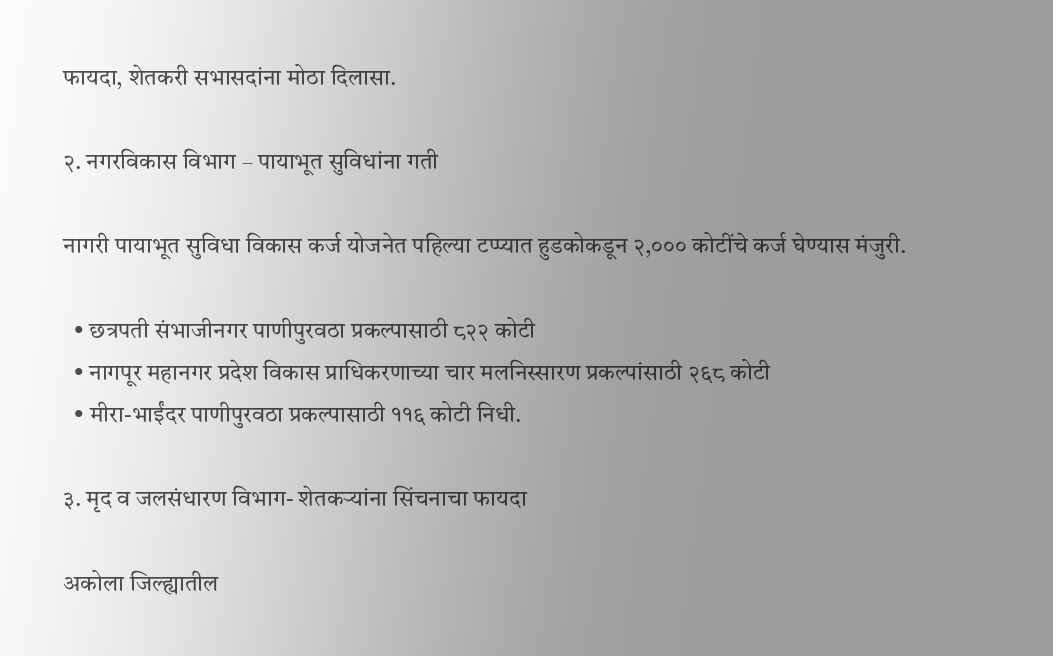फायदा, शेतकरी सभासदांना मोठा दिलासा.

२. नगरविकास विभाग – पायाभूत सुविधांना गती

नागरी पायाभूत सुविधा विकास कर्ज योजनेत पहिल्या टप्प्यात हुडकोकडून २,००० कोटींचे कर्ज घेण्यास मंजुरी.

  • छत्रपती संभाजीनगर पाणीपुरवठा प्रकल्पासाठी ८२२ कोटी
  • नागपूर महानगर प्रदेश विकास प्राधिकरणाच्या चार मलनिस्सारण प्रकल्पांसाठी २६८ कोटी
  • मीरा-भाईंदर पाणीपुरवठा प्रकल्पासाठी ११६ कोटी निधी.

३. मृद व जलसंधारण विभाग- शेतकऱ्यांना सिंचनाचा फायदा

अकोला जिल्ह्यातील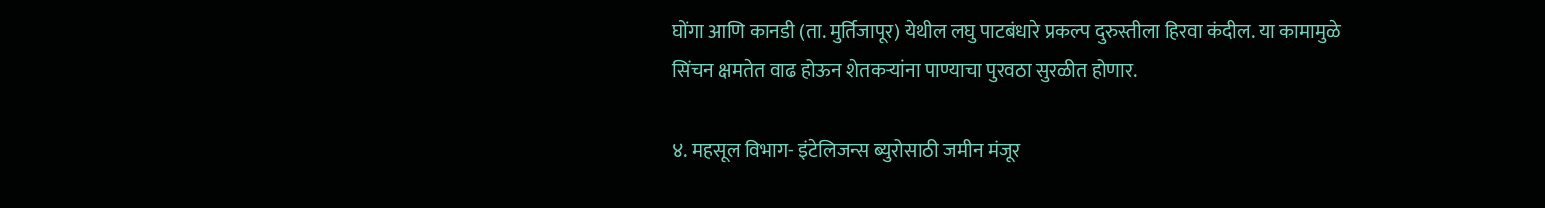घोंगा आणि कानडी (ता. मुर्तिजापूर) येथील लघु पाटबंधारे प्रकल्प दुरुस्तीला हिरवा कंदील. या कामामुळे सिंचन क्षमतेत वाढ होऊन शेतकऱ्यांना पाण्याचा पुरवठा सुरळीत होणार.

४. महसूल विभाग- इंटेलिजन्स ब्युरोसाठी जमीन मंजूर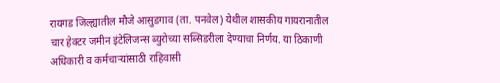रायगड जिल्ह्यातील मौजे आसुडगाव (ता. पनवेल) येथील शासकीय गायरानातील चार हेक्टर जमीन इंटेलिजन्स ब्युरोच्या सब्सिडरीला देण्याचा निर्णय. या ठिकाणी अधिकारी व कर्मचाऱ्यांसाठी राहिवासी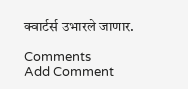क्वार्टर्स उभारले जाणार.

Comments
Add Comment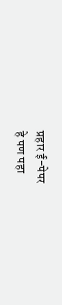प्रहार ई-पेपर
हे पण पहा